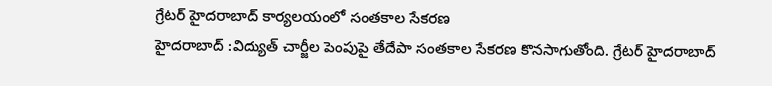గ్రేటర్ హైదరాబాద్ కార్యలయంలో సంతకాల సేకరణ
హైదరాబాద్ :విద్యుత్ చార్జీల పెంపుపై తేదేపా సంతకాల సేకరణ కొనసాగుతోంది. గ్రేటర్ హైదరాబాద్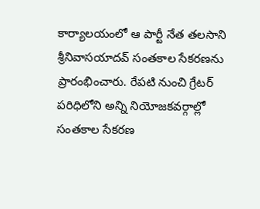కార్యాలయంలో ఆ పార్టీ నేత తలసాని శ్రీనివాసయాదవ్ సంతకాల సేకరణను ప్రారంభించారు. రేపటి నుంచి గ్రేటర్ పరిధిలోని అన్ని నియోజకవర్గాల్లో సంతకాల సేకరణ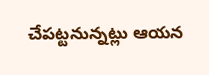చేపట్టనున్నట్లు ఆయన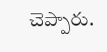చెప్పారు.